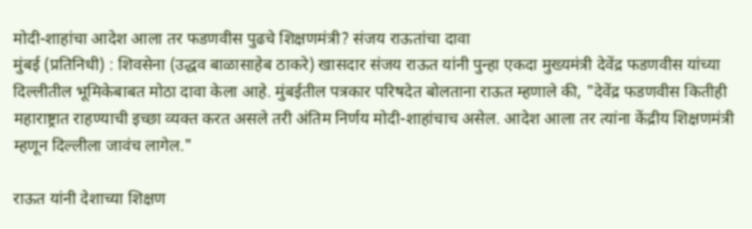मोदी-शाहांचा आदेश आला तर फडणवीस पुढचे शिक्षणमंत्री? संजय राऊतांचा दावा
मुंबई (प्रतिनिधी) : शिवसेना (उद्धव बाळासाहेब ठाकरे) खासदार संजय राऊत यांनी पुन्हा एकदा मुख्यमंत्री देवेंद्र फडणवीस यांच्या दिल्लीतील भूमिकेबाबत मोठा दावा केला आहे. मुंबईतील पत्रकार परिषदेत बोलताना राऊत म्हणाले की, "देवेंद्र फडणवीस कितीही महाराष्ट्रात राहण्याची इच्छा व्यक्त करत असले तरी अंतिम निर्णय मोदी-शाहांचाच असेल. आदेश आला तर त्यांना केंद्रीय शिक्षणमंत्री म्हणून दिल्लीला जावंच लागेल."

राऊत यांनी देशाच्या शिक्षण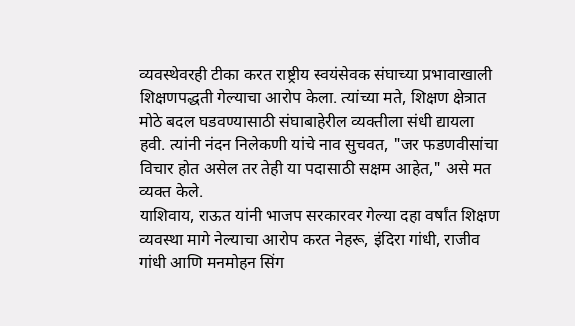व्यवस्थेवरही टीका करत राष्ट्रीय स्वयंसेवक संघाच्या प्रभावाखाली शिक्षणपद्धती गेल्याचा आरोप केला. त्यांच्या मते, शिक्षण क्षेत्रात मोठे बदल घडवण्यासाठी संघाबाहेरील व्यक्तीला संधी द्यायला हवी. त्यांनी नंदन निलेकणी यांचे नाव सुचवत, "जर फडणवीसांचा विचार होत असेल तर तेही या पदासाठी सक्षम आहेत," असे मत व्यक्त केले.
याशिवाय, राऊत यांनी भाजप सरकारवर गेल्या दहा वर्षांत शिक्षण व्यवस्था मागे नेल्याचा आरोप करत नेहरू, इंदिरा गांधी, राजीव गांधी आणि मनमोहन सिंग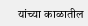यांच्या काळातील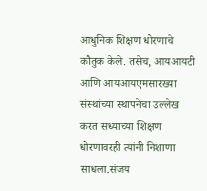आधुनिक शिक्षण धोरणाचे कौतुक केले. तसेच, आयआयटी आणि आयआयएमसारख्या संस्थांच्या स्थापनेचा उल्लेख करत सध्याच्या शिक्षण धोरणावरही त्यांनी निशाणा साधला.संजय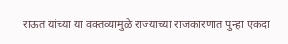राऊत यांच्या या वक्तव्यामुळे राज्याच्या राजकारणात पुन्हा एकदा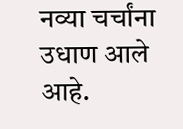नव्या चर्चांना उधाण आले आहे.